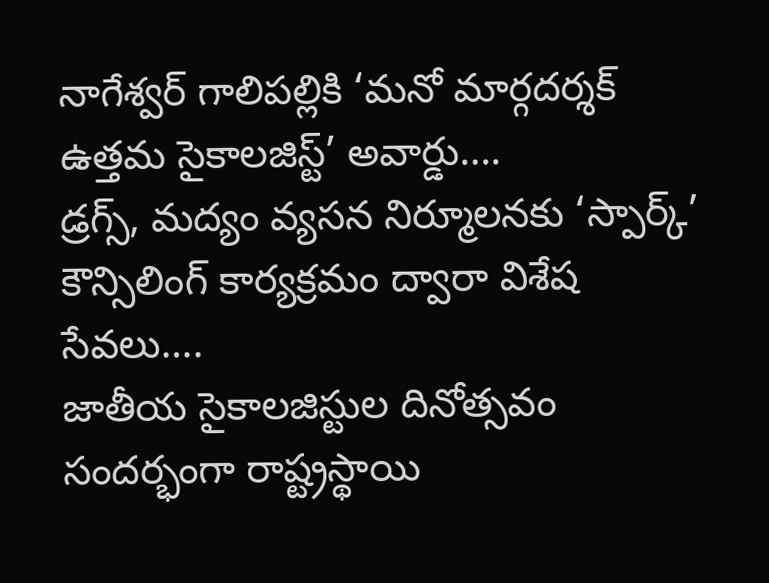నాగేశ్వర్ గాలిపల్లికి ‘మనో మార్గదర్శక్ ఉత్తమ సైకాలజిస్ట్’ అవార్డు….
డ్రగ్స్, మద్యం వ్యసన నిర్మూలనకు ‘స్పార్క్’ కౌన్సిలింగ్ కార్యక్రమం ద్వారా విశేష సేవలు….
జాతీయ సైకాలజిస్టుల దినోత్సవం సందర్భంగా రాష్ట్రస్థాయి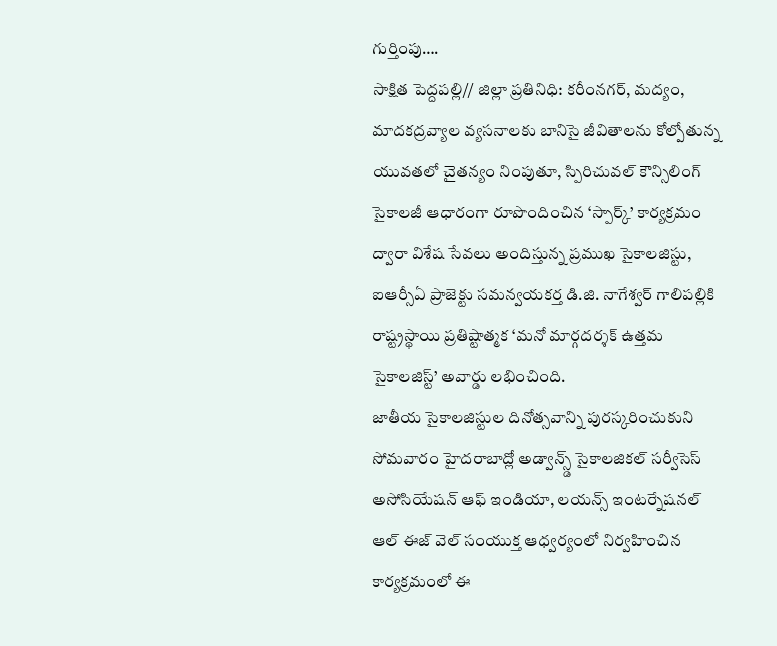గుర్తింపు….
సాక్షిత పెద్దపల్లి// జిల్లా ప్రతినిధి: కరీంనగర్, మద్యం, మాదకద్రవ్యాల వ్యసనాలకు బానిసై జీవితాలను కోల్పోతున్న యువతలో చైతన్యం నింపుతూ, స్పిరిచువల్ కౌన్సిలింగ్ సైకాలజీ ఆధారంగా రూపొందించిన ‘స్పార్క్’ కార్యక్రమం ద్వారా విశేష సేవలు అందిస్తున్న ప్రముఖ సైకాలజిస్టు, ఐఆర్సీఏ ప్రాజెక్టు సమన్వయకర్త డి.జి. నాగేశ్వర్ గాలిపల్లికి రాష్ట్రస్థాయి ప్రతిష్టాత్మక ‘మనో మార్గదర్శక్ ఉత్తమ సైకాలజిస్ట్’ అవార్డు లభించింది.
జాతీయ సైకాలజిస్టుల దినోత్సవాన్ని పురస్కరించుకుని సోమవారం హైదరాబాద్లో అడ్వాన్స్డ్ సైకాలజికల్ సర్వీసెస్ అసోసియేషన్ ఆఫ్ ఇండియా, లయన్స్ ఇంటర్నేషనల్ ఆల్ ఈజ్ వెల్ సంయుక్త ఆధ్వర్యంలో నిర్వహించిన కార్యక్రమంలో ఈ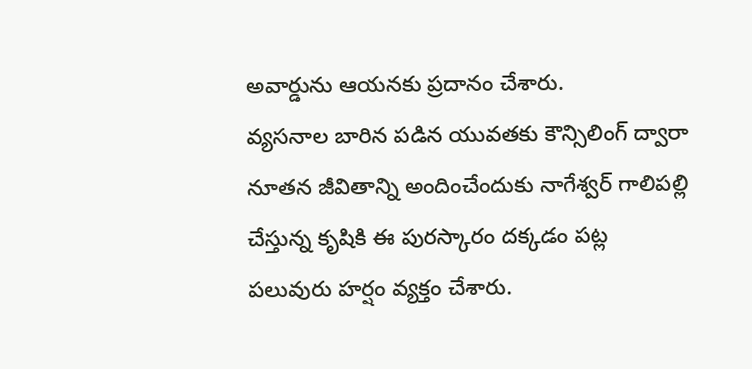అవార్డును ఆయనకు ప్రదానం చేశారు.
వ్యసనాల బారిన పడిన యువతకు కౌన్సిలింగ్ ద్వారా నూతన జీవితాన్ని అందించేందుకు నాగేశ్వర్ గాలిపల్లి చేస్తున్న కృషికి ఈ పురస్కారం దక్కడం పట్ల పలువురు హర్షం వ్యక్తం చేశారు.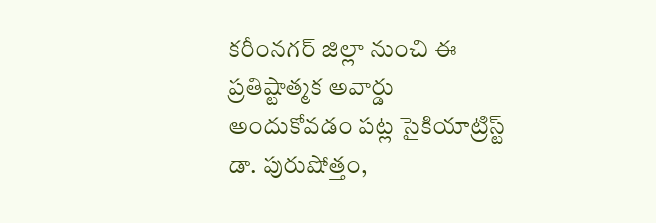కరీంనగర్ జిల్లా నుంచి ఈ ప్రతిష్టాత్మక అవార్డు అందుకోవడం పట్ల సైకియాట్రిస్ట్ డా. పురుషోత్తం,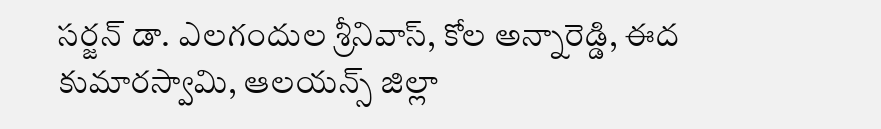సర్జన్ డా. ఎలగందుల శ్రీనివాస్, కోల అన్నారెడ్డి, ఈద కుమారస్వామి, ఆలయన్స్ జిల్లా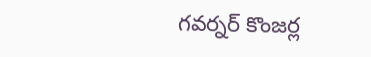గవర్నర్ కొంజర్ల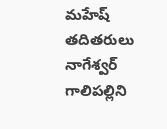మహేష్ తదితరులు నాగేశ్వర్ గాలిపల్లిని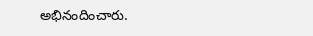అభినందించారు.